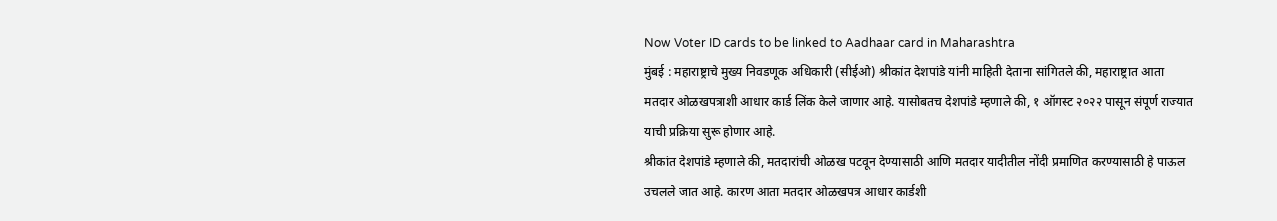Now Voter ID cards to be linked to Aadhaar card in Maharashtra
मुंबई : महाराष्ट्राचे मुख्य निवडणूक अधिकारी (सीईओ) श्रीकांत देशपांडे यांनी माहिती देताना सांगितले की, महाराष्ट्रात आता मतदार ओळखपत्राशी आधार कार्ड लिंक केले जाणार आहे. यासोबतच देशपांडे म्हणाले की, १ ऑगस्ट २०२२ पासून संपूर्ण राज्यात याची प्रक्रिया सुरू होणार आहे.
श्रीकांत देशपांडे म्हणाले की, मतदारांची ओळख पटवून देण्यासाठी आणि मतदार यादीतील नोंदी प्रमाणित करण्यासाठी हे पाऊल उचलले जात आहे. कारण आता मतदार ओळखपत्र आधार कार्डशी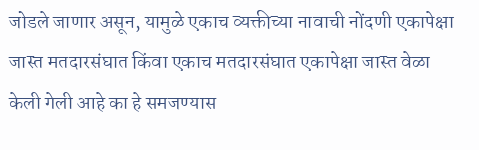जोडले जाणार असून, यामुळे एकाच व्यक्तीच्या नावाची नोंदणी एकापेक्षा जास्त मतदारसंघात किंवा एकाच मतदारसंघात एकापेक्षा जास्त वेळा केली गेली आहे का हे समजण्यास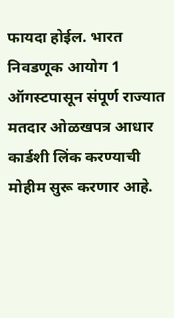फायदा होईल. भारत निवडणूक आयोग 1 ऑगस्टपासून संपूर्ण राज्यात मतदार ओळखपत्र आधार कार्डशी लिंक करण्याची मोहीम सुरू करणार आहे.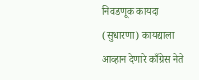निवडणूक कायदा (सुधारणा) कायद्याला आव्हान देणारे काँग्रेस नेते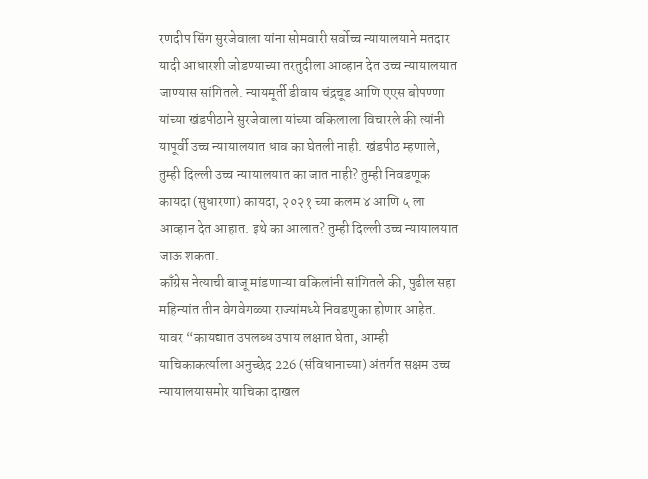रणदीप सिंग सुरजेवाला यांना सोमवारी सर्वोच्च न्यायालयाने मतदार यादी आधारशी जोडण्याच्या तरतुदीला आव्हान देत उच्च न्यायालयात जाण्यास सांगितले. न्यायमूर्ती डीवाय चंद्रचूड आणि एएस बोपण्णा यांच्या खंडपीठाने सुरजेवाला यांच्या वकिलाला विचारले की त्यांनी यापूर्वी उच्च न्यायालयात धाव का घेतली नाही. खंडपीठ म्हणाले, तुम्ही दिल्ली उच्च न्यायालयात का जात नाही? तुम्ही निवडणूक कायदा (सुधारणा) कायदा, २०२१ च्या कलम ४ आणि ५ ला आव्हान देत आहात. इथे का आलात? तुम्ही दिल्ली उच्च न्यायालयात जाऊ शकता.
काँग्रेस नेत्याची बाजू मांडणाऱ्या वकिलांनी सांगितले की, पुढील सहा महिन्यांत तीन वेगवेगळ्या राज्यांमध्ये निवडणुका होणार आहेत. यावर “कायद्यात उपलब्ध उपाय लक्षात घेता, आम्ही याचिकाकर्त्याला अनुच्छेद 226 (संविधानाच्या) अंतर्गत सक्षम उच्च न्यायालयासमोर याचिका दाखल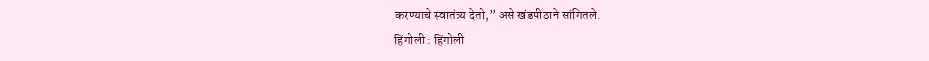करण्याचे स्वातंत्र्य देतो,” असे खंडपीठाने सांगितले.
हिंगोली : हिंगोली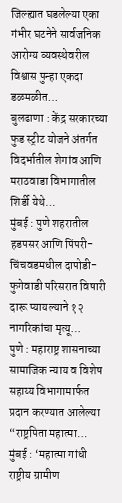जिल्ह्यात घडलेल्या एका गंभीर घटनेने सार्वजनिक आरोग्य व्यवस्थेवरील विश्वास पुन्हा एकदा डळमळीत…
बुलढाणा : केंद्र सरकारच्या फुड स्ट्रीट योजने अंतर्गत विदर्भातील शेगांव आणि मराठवाडा विभागातील शिर्डी येथे…
मुंबई : पुणे शहरातील हडपसर आणि पिंपरी-चिंचवडमधील दापोडी-फुगेवाडी परिसरात विषारी दारू प्यायल्याने १२ नागरिकांचा मृत्यू…
पुणे : महाराष्ट्र शासनाच्या सामाजिक न्याय व विशेष सहाय्य विभागामार्फत प्रदान करण्यात आलेल्या “राष्ट्रपिता महात्मा…
मुंबई : ‘महात्मा गांधी राष्ट्रीय ग्रामीण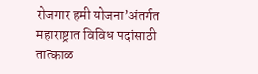रोजगार हमी योजना’अंतर्गत महाराष्ट्रात विविध पदांसाठी तात्काळ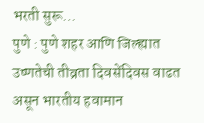भरती सुरू…
पुणे : पुणे शहर आणि जिल्ह्यात उष्णतेची तीव्रता दिवसेंदिवस वाढत असून भारतीय हवामान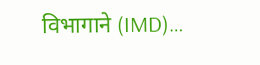विभागाने (IMD)…